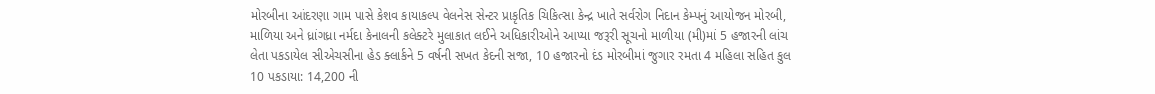મોરબીના આંદરણા ગામ પાસે કેશવ કાયાકલ્પ વેલનેસ સેન્ટર પ્રાકૃતિક ચિકિત્સા કેન્દ્ર ખાતે સર્વરોગ નિદાન કેમ્પનું આયોજન મોરબી, માળિયા અને ધ્રાંગધ્રા નર્મદા કેનાલની કલેક્ટરે મુલાકાત લઈને અધિકારીઓને આપ્યા જરૂરી સૂચનો માળીયા (મી)માં 5 હજારની લાંચ લેતા પકડાયેલ સીએચસીના હેડ ક્લાર્કને 5 વર્ષની સખત કેદની સજા, 10 હજારનો દંડ મોરબીમાં જુગાર રમતા 4 મહિલા સહિત કુલ 10 પકડાયા: 14,200 ની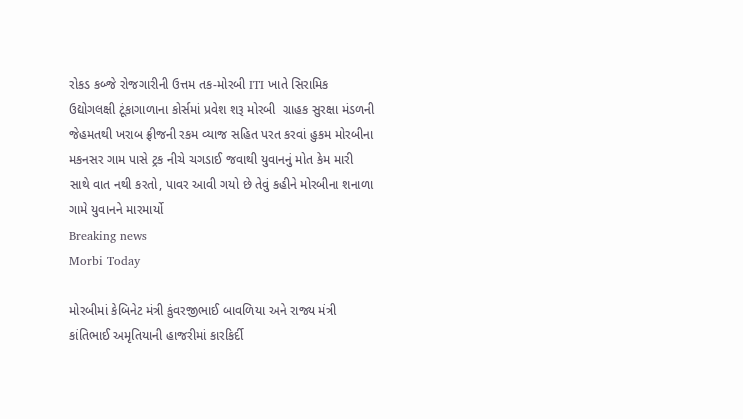રોકડ કબ્જે રોજગારીની ઉત્તમ તક-મોરબી ITI ખાતે સિરામિક ઉદ્યોગલક્ષી ટૂંકાગાળાના કોર્સમાં પ્રવેશ શરૂ મોરબી  ગ્રાહક સુરક્ષા મંડળની  જેહમતથી ખરાબ ફ્રીજની રકમ વ્યાજ સહિત પરત કરવાં હુકમ મોરબીના મકનસર ગામ પાસે ટ્રક નીચે ચગડાઈ જવાથી યુવાનનું મોત કેમ મારી સાથે વાત નથી કરતો, પાવર આવી ગયો છે તેવું કહીને મોરબીના શનાળા ગામે યુવાનને મારમાર્યો
Breaking news
Morbi Today

મોરબીમાં કેબિનેટ મંત્રી કુંવરજીભાઈ બાવળિયા અને રાજ્ય મંત્રી કાંતિભાઈ અમૃતિયાની હાજરીમાં કારકિર્દી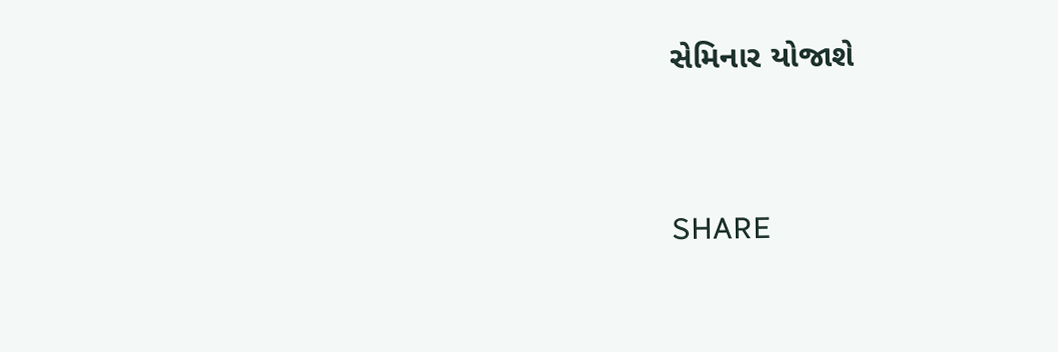સેમિનાર યોજાશે


SHARE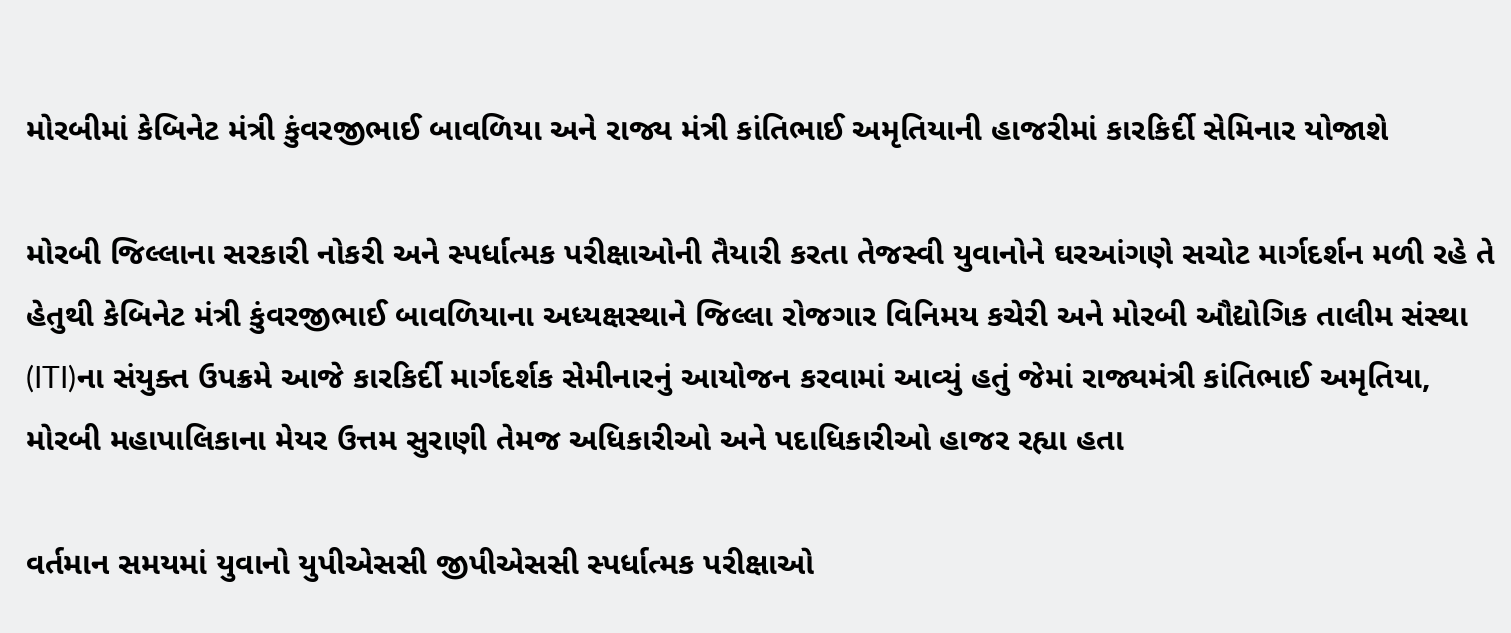મોરબીમાં કેબિનેટ મંત્રી કુંવરજીભાઈ બાવળિયા અને રાજ્ય મંત્રી કાંતિભાઈ અમૃતિયાની હાજરીમાં કારકિર્દી સેમિનાર યોજાશે

મોરબી જિલ્લાના સરકારી નોકરી અને સ્પર્ધાત્મક પરીક્ષાઓની તૈયારી કરતા તેજસ્વી યુવાનોને ઘરઆંગણે સચોટ માર્ગદર્શન મળી રહે તે હેતુથી કેબિનેટ મંત્રી કુંવરજીભાઈ બાવળિયાના અધ્યક્ષસ્થાને જિલ્લા રોજગાર વિનિમય કચેરી અને મોરબી ઔદ્યોગિક તાલીમ સંસ્થા (ITI)ના સંયુક્ત ઉપક્રમે આજે કારકિર્દી માર્ગદર્શક સેમીનારનું આયોજન કરવામાં આવ્યું હતું જેમાં રાજ્યમંત્રી કાંતિભાઈ અમૃતિયા, મોરબી મહાપાલિકાના મેયર ઉત્તમ સુરાણી તેમજ અધિકારીઓ અને પદાધિકારીઓ હાજર રહ્યા હતા

વર્તમાન સમયમાં યુવાનો યુપીએસસી જીપીએસસી સ્પર્ધાત્મક પરીક્ષાઓ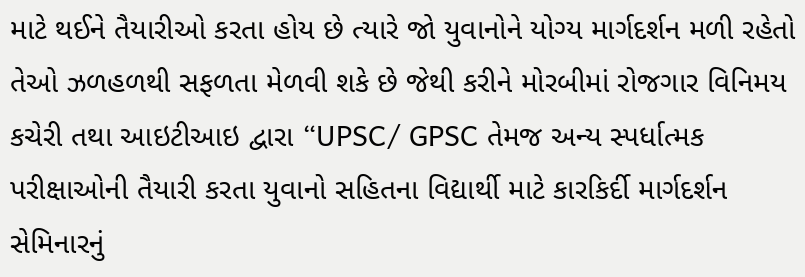માટે થઈને તૈયારીઓ કરતા હોય છે ત્યારે જો યુવાનોને યોગ્ય માર્ગદર્શન મળી રહેતો તેઓ ઝળહળથી સફળતા મેળવી શકે છે જેથી કરીને મોરબીમાં રોજગાર વિનિમય કચેરી તથા આઇટીઆઇ દ્વારા “UPSC/ GPSC તેમજ અન્ય સ્પર્ધાત્મક પરીક્ષાઓની તૈયારી કરતા યુવાનો સહિતના વિદ્યાર્થી માટે કારકિર્દી માર્ગદર્શન સેમિનારનું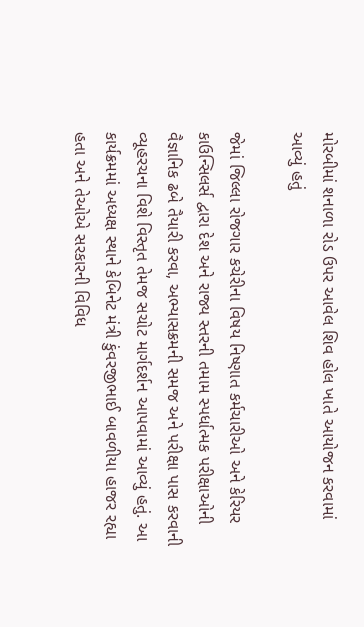મોરબીમાં શનાળા રોડ ઉપર આવેલ શિવ હોલ ખાતે આયોજન કરવામાં આવ્યું હતું

જેમાં જિલ્લા રોજગાર કચેરીના વિષય નિષ્ણાત કર્મચારીઓ અને કેરિયર કાઉન્સિલર્સ દ્વારા દેશ અને રાજ્ય સ્તરની તમામ સ્પર્ધાત્મક પરીક્ષાઓની વૈજ્ઞાનિક ઢબે તૈયારી કરવા, અભ્યાસક્રમની સમજ અને પરીક્ષા પાસ કરવાની વ્યૂહરચના વિશે વિસ્તૃત તેમજ સચોટ માર્ગદર્શન આપવામાં આવ્યું હતું. આ કાર્યક્રમમાં અધ્યક્ષ સ્થાને કેબિનેટ મંત્રી કુંવરજીભાઈ બાવળીયા હાજર રહ્યા હતા અને તેઓએ સરકારની વિવિધ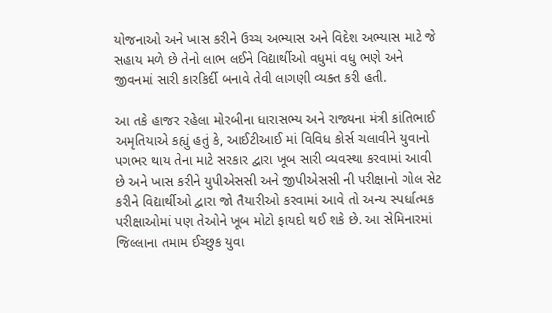યોજનાઓ અને ખાસ કરીને ઉચ્ચ અભ્યાસ અને વિદેશ અભ્યાસ માટે જે સહાય મળે છે તેનો લાભ લઈને વિદ્યાર્થીઓ વધુમાં વધુ ભણે અને જીવનમાં સારી કારકિર્દી બનાવે તેવી લાગણી વ્યક્ત કરી હતી.

આ તકે હાજર રહેલા મોરબીના ધારાસભ્ય અને રાજ્યના મંત્રી કાંતિભાઈ અમૃતિયાએ કહ્યું હતું કે, આઈટીઆઈ માં વિવિધ કોર્સ ચલાવીને યુવાનો પગભર થાય તેના માટે સરકાર દ્વારા ખૂબ સારી વ્યવસ્થા કરવામાં આવી છે અને ખાસ કરીને યુપીએસસી અને જીપીએસસી ની પરીક્ષાનો ગોલ સેટ કરીને વિદ્યાર્થીઓ દ્વારા જો તૈયારીઓ કરવામાં આવે તો અન્ય સ્પર્ધાત્મક પરીક્ષાઓમાં પણ તેઓને ખૂબ મોટો ફાયદો થઈ શકે છે. આ સેમિનારમાં જિલ્લાના તમામ ઈચ્છુક યુવા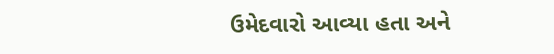ઉમેદવારો આવ્યા હતા અને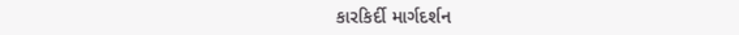કારકિર્દી માર્ગદર્શન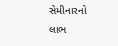સેમીનારનો લાભ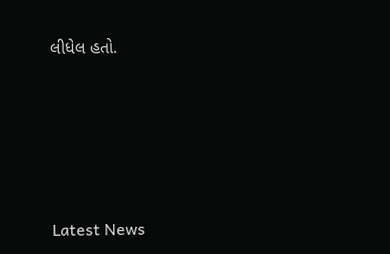લીધેલ હતો.






Latest News